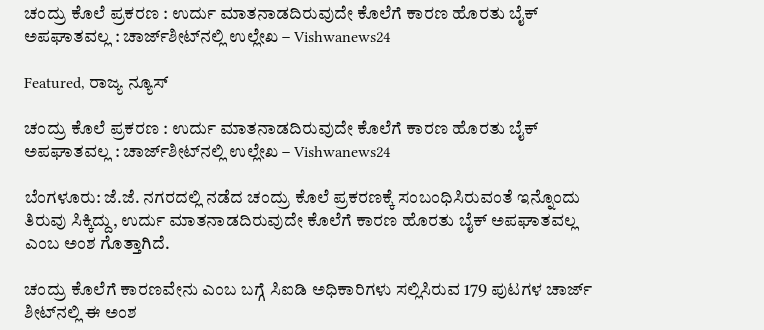ಚಂದ್ರು ಕೊಲೆ ಪ್ರಕರಣ : ಉರ್ದು ಮಾತನಾಡದಿರುವುದೇ ಕೊಲೆಗೆ ಕಾರಣ ಹೊರತು ಬೈಕ್ ಅಪಘಾತವಲ್ಲ : ಚಾರ್ಜ್‌ಶೀಟ್‌ನಲ್ಲಿ ಉಲ್ಲೇಖ – Vishwanews24

Featured, ರಾಜ್ಯ ನ್ಯೂಸ್

ಚಂದ್ರು ಕೊಲೆ ಪ್ರಕರಣ : ಉರ್ದು ಮಾತನಾಡದಿರುವುದೇ ಕೊಲೆಗೆ ಕಾರಣ ಹೊರತು ಬೈಕ್ ಅಪಘಾತವಲ್ಲ : ಚಾರ್ಜ್‌ಶೀಟ್‌ನಲ್ಲಿ ಉಲ್ಲೇಖ – Vishwanews24

ಬೆಂಗಳೂರು: ಜೆ.ಜೆ. ನಗರದಲ್ಲಿ ನಡೆದ ಚಂದ್ರು ಕೊಲೆ ಪ್ರಕರಣಕ್ಕೆ ಸಂಬಂಧಿಸಿರುವಂತೆ ಇನ್ನೊಂದು ತಿರುವು ಸಿಕ್ಕಿದ್ದು, ಉರ್ದು ಮಾತನಾಡದಿರುವುದೇ ಕೊಲೆಗೆ ಕಾರಣ ಹೊರತು ಬೈಕ್ ಅಪಘಾತವಲ್ಲ ಎಂಬ ಅಂಶ ಗೊತ್ತಾಗಿದೆ.

ಚಂದ್ರು ಕೊಲೆಗೆ ಕಾರಣವೇನು ಎಂಬ ಬಗ್ಗೆ ಸಿಐಡಿ ಅಧಿಕಾರಿಗಳು ಸಲ್ಲಿಸಿರುವ 179 ಪುಟಗಳ ಚಾರ್ಜ್ ಶೀಟ್‌ನಲ್ಲಿ ಈ ಅಂಶ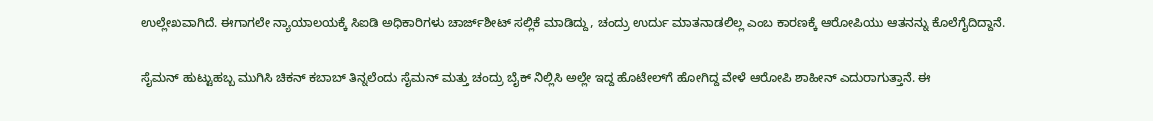ಉಲ್ಲೇಖವಾಗಿದೆ. ಈಗಾಗಲೇ ನ್ಯಾಯಾಲಯಕ್ಕೆ ಸಿಐಡಿ ಅಧಿಕಾರಿಗಳು ಚಾರ್ಜ್‌ಶೀಟ್ ಸಲ್ಲಿಕೆ ಮಾಡಿದ್ದು, ಚಂದ್ರು ಉರ್ದು ಮಾತನಾಡಲಿಲ್ಲ ಎಂಬ ಕಾರಣಕ್ಕೆ ಆರೋಪಿಯು ಆತನನ್ನು ಕೊಲೆಗೈದಿದ್ದಾನೆ.

ಸೈಮನ್ ಹುಟ್ಟುಹಬ್ಬ ಮುಗಿಸಿ ಚಿಕನ್ ಕಬಾಬ್‌ ತಿನ್ನಲೆಂದು ಸೈಮನ್ ಮತ್ತು ಚಂದ್ರು ಬೈಕ್‌ ನಿಲ್ಲಿಸಿ ಅಲ್ಲೇ ಇದ್ದ ಹೊಟೇಲ್‌ಗೆ ಹೋಗಿದ್ದ ವೇಳೆ ಆರೋಪಿ ಶಾಹೀನ್ ಎದುರಾಗುತ್ತಾನೆ. ಈ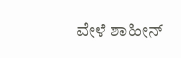ವೇಳೆ ಶಾಹೀನ್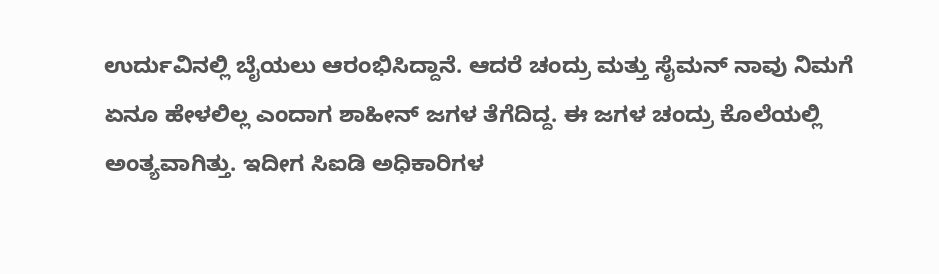ಉರ್ದುವಿನಲ್ಲಿ ಬೈಯಲು ಆರಂಭಿಸಿದ್ದಾನೆ. ಆದರೆ ಚಂದ್ರು ಮತ್ತು ಸೈಮನ್ ನಾವು ನಿಮಗೆ ಏನೂ ಹೇಳಲಿಲ್ಲ ಎಂದಾಗ ಶಾಹೀನ್ ಜಗಳ ತೆಗೆದಿದ್ದ. ಈ ಜಗಳ ಚಂದ್ರು ಕೊಲೆಯಲ್ಲಿ ಅಂತ್ಯವಾಗಿತ್ತು. ಇದೀಗ ಸಿಐಡಿ ಅಧಿಕಾರಿಗಳ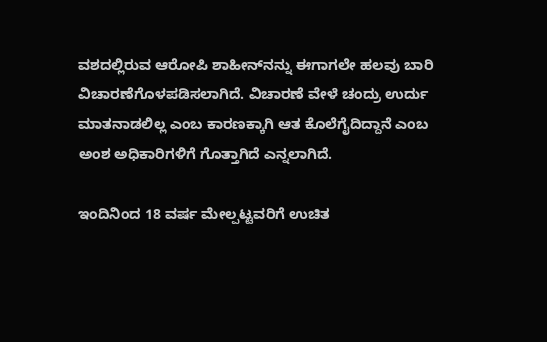ವಶದಲ್ಲಿರುವ ಆರೋಪಿ ಶಾಹೀನ್‌ನನ್ನು ಈಗಾಗಲೇ ಹಲವು ಬಾರಿ ವಿಚಾರಣೆಗೊಳಪಡಿಸಲಾಗಿದೆ. ವಿಚಾರಣೆ ವೇಳೆ ಚಂದ್ರು ಉರ್ದು ಮಾತನಾಡಲಿಲ್ಲ ಎಂಬ ಕಾರಣಕ್ಕಾಗಿ ಆತ ಕೊಲೆಗೈದಿದ್ದಾನೆ ಎಂಬ ಅಂಶ ಅಧಿಕಾರಿಗಳಿಗೆ ಗೊತ್ತಾಗಿದೆ ಎನ್ನಲಾಗಿದೆ.

ಇಂದಿನಿಂದ 18 ವರ್ಷ ಮೇಲ್ಪಟ್ಟವರಿಗೆ ಉಚಿತ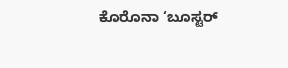ಕೊರೊನಾ ‘ಬೂಸ್ಟರ್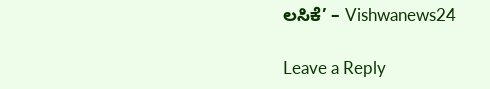ಲಸಿಕೆ’ – Vishwanews24

Leave a Reply